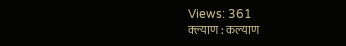Views: 361
क्ल्याण : कल्याण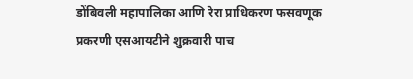डोंबिवली महापालिका आणि रेरा प्राधिकरण फसवणूक प्रकरणी एसआयटीने शुक्रवारी पाच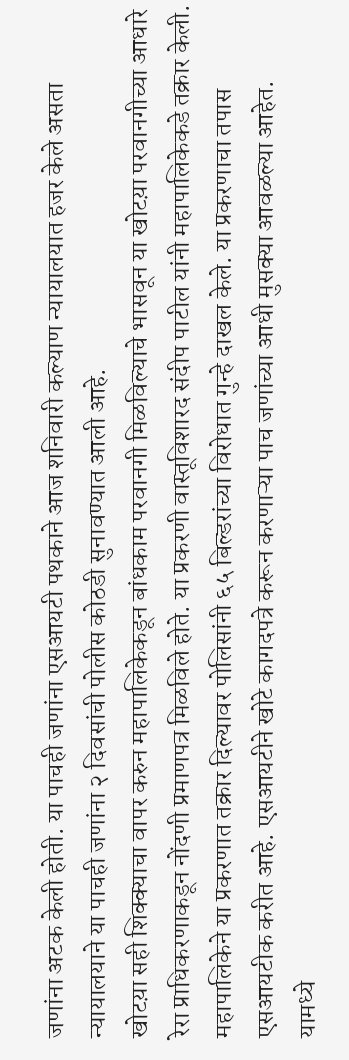जणांना अटक केली होती. या पाचही जणांना एसआयटी पथकाने आज शनिवारी कल्याण न्यायालयात हजर केले असता न्यायालयाने या पाचही जणांना २ दिवसांची पोलीस कोठडी सुनावण्यात आली आहे.
खोटय़ा सही शिक्क्याचा वापर करुन महापालिकेकडून बांधकाम परवानगी मिळविल्याचे भासवून या खोटय़ा परवानगीच्या आधारे रेरा प्राधिकरणाकडून नोंदणी प्रमाणपत्र मिळविले होते. या प्रकरणी वास्तूविशारद संदीप पाटील यांनी महापालिकेकडे तक्रार केली. महापालिकेने या प्रकरणात तक्रार दिल्यावर पोलिसांनी ६५ बिल्डरांच्या विरोधात गुन्हे दाखल केले. या प्रकरणाचा तपास एसआयटीक करीत आहे. एसआयटीने खोटे कागदपत्रे करून करणाऱ्या पाच जणांच्या आधी मुसक्या आवळल्या आहेत.
यामध्ये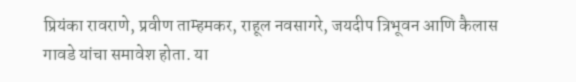प्रियंका रावराणे, प्रवीण ताम्हमकर, राहूल नवसागरे, जयदीप त्रिभूवन आणि कैलास गावडे यांचा समावेश होता. या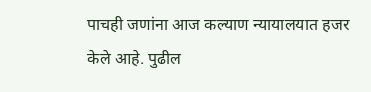पाचही जणांना आज कल्याण न्यायालयात हजर केले आहे. पुढील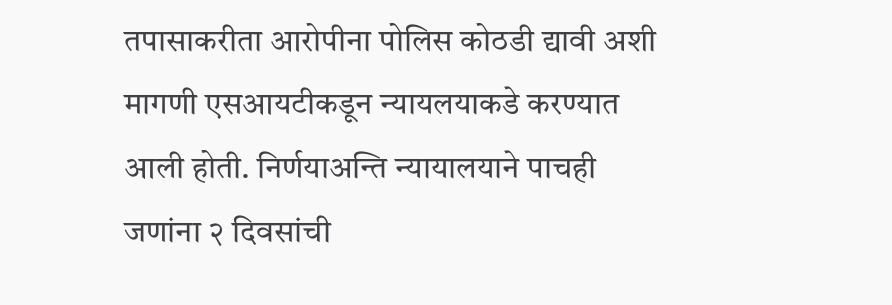तपासाकरीता आरोपीना पोलिस कोठडी द्यावी अशी मागणी एसआयटीकडून न्यायलयाकडे करण्यात आली होती. निर्णयाअन्ति न्यायालयाने पाचही जणांना २ दिवसांची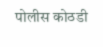पोलीस कोठडी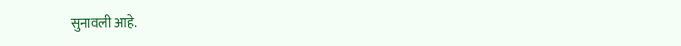सुनावली आहे.